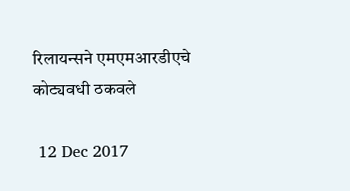रिलायन्सने एमएमआरडीएचे कोट्यवधी ठकवले

 12 Dec 2017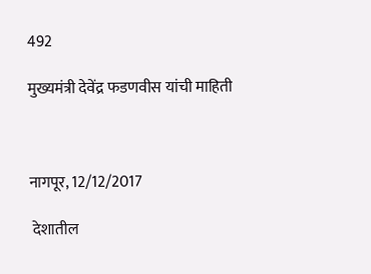492

मुख्यमंत्री देवेंद्र फडणवीस यांची माहिती



नागपूर, 12/12/2017

 देशातील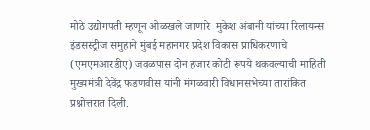मोठे उद्योगपती म्हणून ओळखले जाणारे  मुकेश अंबानी यांच्या रिलायन्स इंडसस्ट्रीज समुहाने मुंबई महानगर प्रदेश विकास प्राधिकरणाचे (एमएमआरडीए) जवळपास दोन हजार कोटी रूपये थकवल्याची माहिती मुख्यमंत्री देवेंद्र फडणवीस यांनी मंगळवारी विधानसभेच्या तारांकित प्रश्नोत्तरात दिली.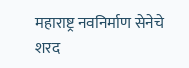महाराष्ट्र नवनिर्माण सेनेचे शरद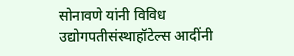सोनावणे यांनी विविध उद्योगपतीसंस्थाहॉटेल्स आदींनी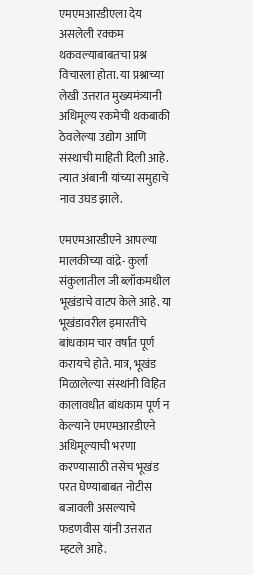एमएमआरडीएला देय असलेली रक्कम थकवल्याबाबतचा प्रश्न विचारला होता. या प्रश्नाच्या लेखी उत्तरात मुख्यमंत्र्यानी अधिमूल्य रकमेची थकबाकी ठेवलेल्या उद्योग आणि संस्थाची माहिती दिली आहे. त्यात अंबानी यांच्या समुहाचे नाव उघड झाले.

एमएमआरडीएने आपल्या मालकीच्या वांद्रे- कुर्ला संकुलातील जी ब्लॉकमधील भूखंडाचे वाटप केले आहे. या भूखंडावरील इमारतींचे बांधकाम चार वर्षांत पूर्ण करायचे होते. मात्र, भूखंड मिळालेल्या संस्थांनी विहित कालावधीत बांधकाम पूर्ण न केल्याने एमएमआरडीएने अधिमूल्याची भरणा करण्यासाठी तसेच भूखंड परत घेण्याबाबत नोटीस बजावली असल्याचे फडणवीस यांनी उत्तरात म्हटले आहे.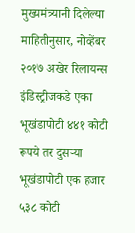मुख्यमंत्र्यानी दिलेल्या माहितीनुसार, नोव्हेंबर २०१७ अखेर रिलायन्स इंडिस्ट्रीजकडे एका भूखंडापोटी ४४१ कोटी रूपये तर दुसऱ्या भूखंडापोटी एक हजार ५३८ कोटी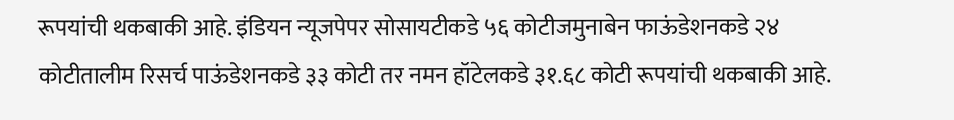रूपयांची थकबाकी आहे. इंडियन न्यूजपेपर सोसायटीकडे ५६ कोटीजमुनाबेन फाऊंडेशनकडे २४ कोटीतालीम रिसर्च पाऊंडेशनकडे ३३ कोटी तर नमन हॉटेलकडे ३१.६८ कोटी रूपयांची थकबाकी आहे.